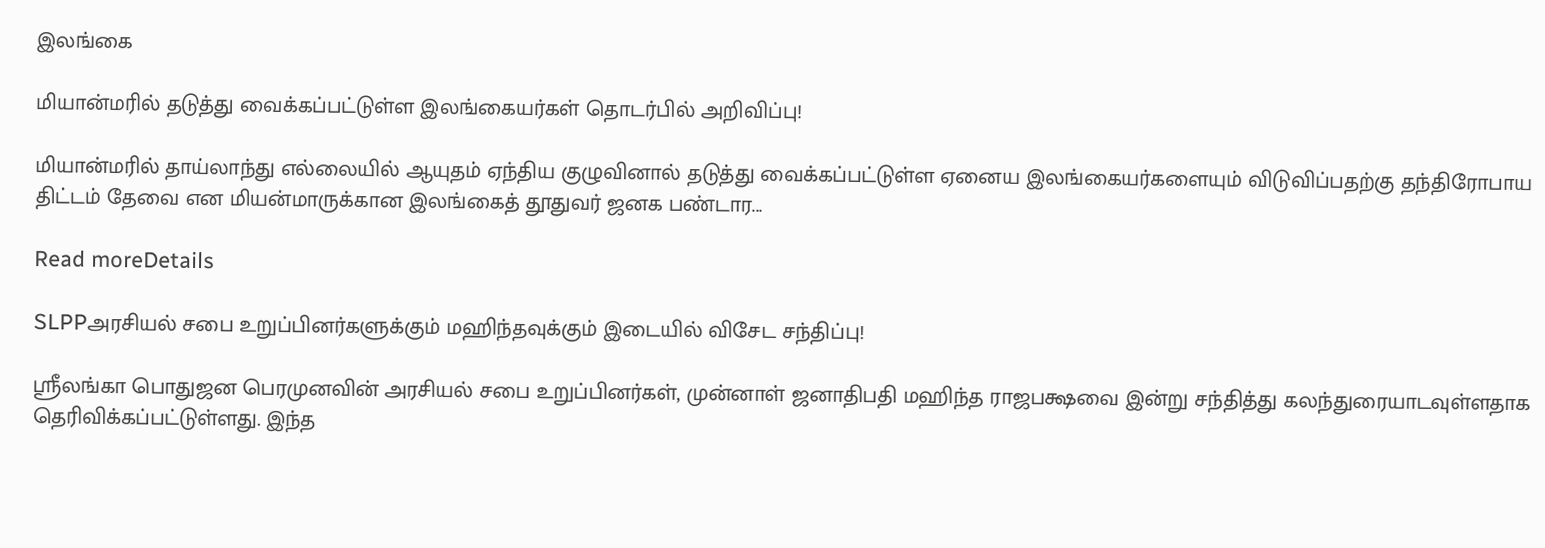இலங்கை

மியான்மரில் தடுத்து வைக்கப்பட்டுள்ள இலங்கையர்கள் தொடர்பில் அறிவிப்பு!

மியான்மரில் தாய்லாந்து எல்லையில் ஆயுதம் ஏந்திய குழுவினால் தடுத்து வைக்கப்பட்டுள்ள ஏனைய இலங்கையர்களையும் விடுவிப்பதற்கு தந்திரோபாய திட்டம் தேவை என மியன்மாருக்கான இலங்கைத் தூதுவர் ஜனக பண்டார...

Read moreDetails

SLPPஅரசியல் சபை உறுப்பினர்களுக்கும் மஹிந்தவுக்கும் இடையில் விசேட சந்திப்பு!

ஸ்ரீலங்கா பொதுஜன பெரமுனவின் அரசியல் சபை உறுப்பினர்கள், முன்னாள் ஜனாதிபதி மஹிந்த ராஜபக்ஷவை இன்று சந்தித்து கலந்துரையாடவுள்ளதாக தெரிவிக்கப்பட்டுள்ளது. இந்த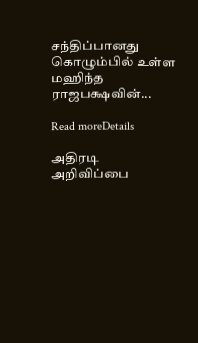சந்திப்பானது கொழும்பில் உள்ள மஹிந்த ராஜபக்ஷவின்...

Read moreDetails

அதிரடி அறிவிப்பை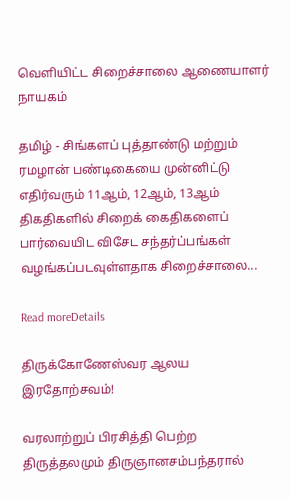வெளியிட்ட சிறைச்சாலை ஆணையாளர் நாயகம்

தமிழ் - சிங்களப் புத்தாண்டு மற்றும் ரமழான் பண்டிகையை முன்னிட்டு எதிர்வரும் 11ஆம், 12ஆம், 13ஆம் திகதிகளில் சிறைக் கைதிகளைப் பார்வையிட விசேட சந்தர்ப்பங்கள் வழங்கப்படவுள்ளதாக சிறைச்சாலை...

Read moreDetails

திருக்கோணேஸ்வர ஆலய இரதோற்சவம்!

வரலாற்றுப் பிரசித்தி பெற்ற திருத்தலமும் திருஞானசம்பந்தரால்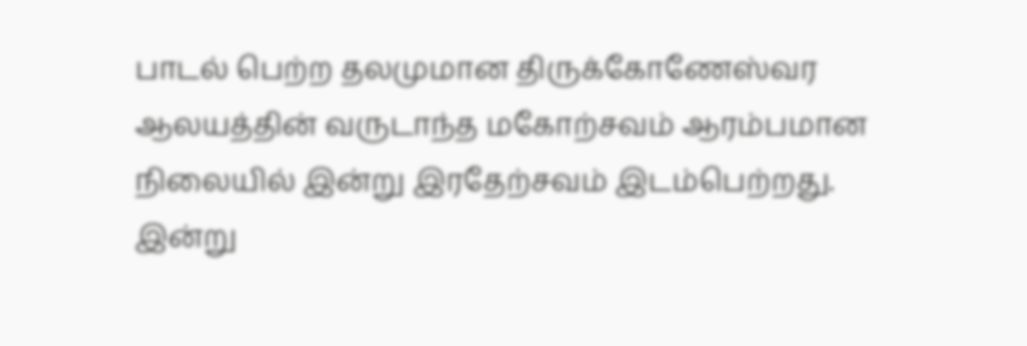பாடல் பெற்ற தலமுமான திருக்கோணேஸ்வர ஆலயத்தின் வருடாந்த மகோற்சவம் ஆரம்பமான நிலையில் இன்று இரதேற்சவம் இடம்பெற்றது. இன்று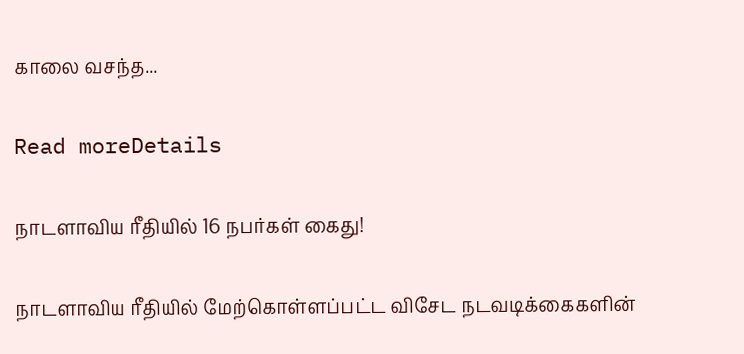காலை வசந்த...

Read moreDetails

நாடளாவிய ரீதியில் 16 நபர்கள் கைது!

நாடளாவிய ரீதியில் மேற்கொள்ளப்பட்ட விசேட நடவடிக்கைகளின்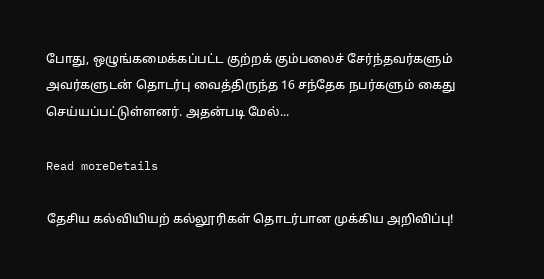போது, ஒழுங்கமைக்கப்பட்ட குற்றக் கும்பலைச் சேர்ந்தவர்களும் அவர்களுடன் தொடர்பு வைத்திருந்த 16 சந்தேக நபர்களும் கைது செய்யப்பட்டுள்ளனர். அதன்படி மேல்...

Read moreDetails

தேசிய கல்வியியற் கல்லூரிகள் தொடர்பான முக்கிய அறிவிப்பு!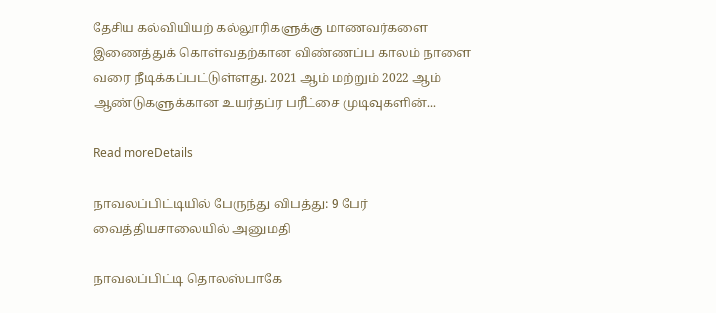தேசிய கல்வியியற் கல்லூரிகளுக்கு மாணவர்களை இணைத்துக் கொள்வதற்கான விண்ணப்ப காலம் நாளை வரை நீடிக்கப்பட்டுள்ளது. 2021 ஆம் மற்றும் 2022 ஆம் ஆண்டுகளுக்கான உயர்தப்ர பரீட்சை முடிவுகளின்...

Read moreDetails

நாவலப்பிட்டியில் பேருந்து விபத்து: 9 பேர் வைத்தியசாலையில் அனுமதி

நாவலப்பிட்டி தொலஸ்பாகே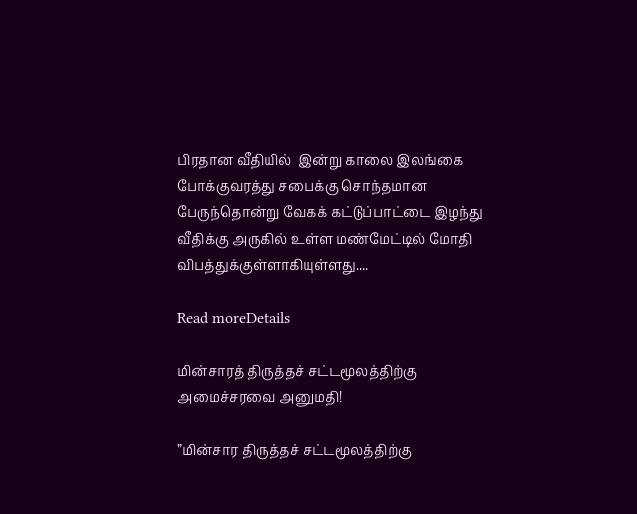பிரதான வீதியில்  இன்று காலை இலங்கை போக்குவரத்து சபைக்கு சொந்தமான பேருந்தொன்று வேகக் கட்டுப்பாட்டை இழந்து வீதிக்கு அருகில் உள்ள மண்மேட்டில் மோதி விபத்துக்குள்ளாகியுள்ளது....

Read moreDetails

மின்சாரத் திருத்தச் சட்டமூலத்திற்கு அமைச்சரவை அனுமதி!

”மின்சார திருத்தச் சட்டமூலத்திற்கு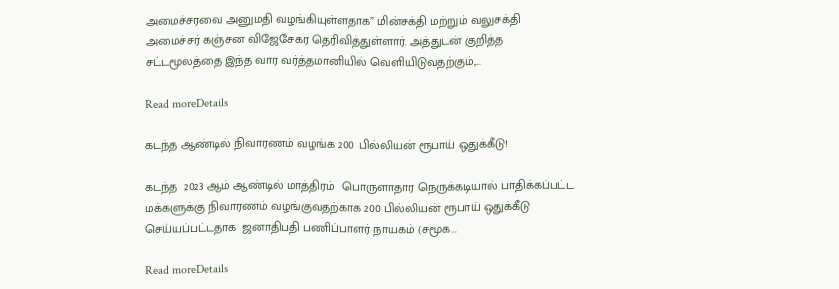அமைச்சரவை அனுமதி வழங்கியுள்ளதாக” மின்சக்தி மற்றும் வலுசக்தி அமைச்சர் கஞ்சன விஜேசேகர தெரிவித்துள்ளார். அத்துடன் குறித்த சட்டமூலத்தை இந்த வார வர்த்தமானியில் வெளியிடுவதற்கும்,...

Read moreDetails

கடந்த ஆண்டில் நிவாரணம் வழங்க 200 பில்லியன் ரூபாய் ஒதுக்கீடு!

கடந்த  2023 ஆம் ஆண்டில் மாத்திரம்  பொருளாதார நெருக்கடியால் பாதிக்கப்பட்ட மக்களுக்கு நிவாரணம் வழங்குவதற்காக 200 பில்லியன் ரூபாய் ஒதுக்கீடு செய்யப்பட்டதாக  ஜனாதிபதி பணிப்பாளர் நாயகம் (சமூக...

Read moreDetails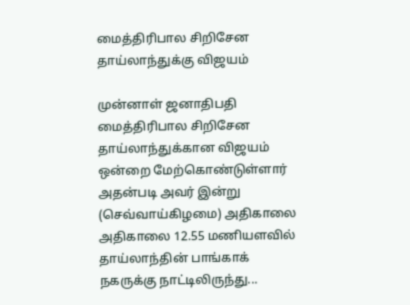மைத்திரிபால சிறிசேன தாய்லாந்துக்கு விஜயம்

முன்னாள் ஜனாதிபதி மைத்திரிபால சிறிசேன தாய்லாந்துக்கான விஜயம் ஒன்றை மேற்கொண்டுள்ளார் அதன்படி அவர் இன்று (செவ்வாய்கிழமை) அதிகாலை அதிகாலை 12.55 மணியளவில் தாய்லாந்தின் பாங்காக் நகருக்கு நாட்டிலிருந்து...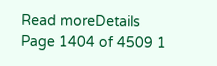Read moreDetails
Page 1404 of 4509 1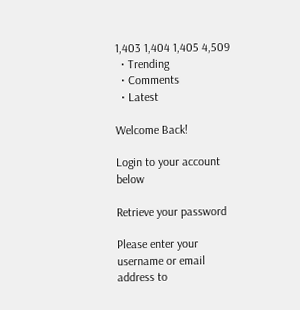1,403 1,404 1,405 4,509
  • Trending
  • Comments
  • Latest

Welcome Back!

Login to your account below

Retrieve your password

Please enter your username or email address to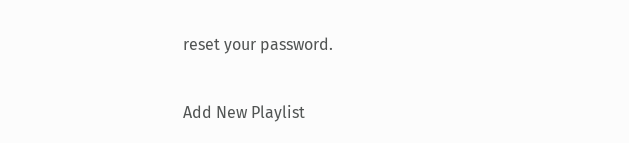reset your password.

Add New Playlist